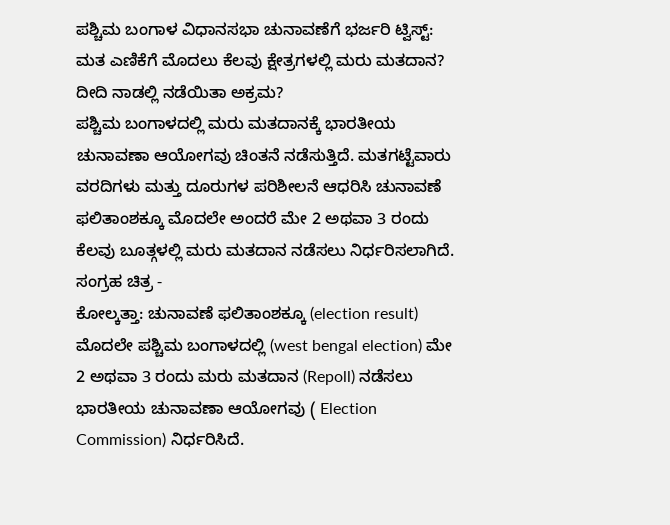ಪಶ್ಚಿಮ ಬಂಗಾಳ ವಿಧಾನಸಭಾ ಚುನಾವಣೆಗೆ ಭರ್ಜರಿ ಟ್ವಿಸ್ಟ್: ಮತ ಎಣಿಕೆಗೆ ಮೊದಲು ಕೆಲವು ಕ್ಷೇತ್ರಗಳಲ್ಲಿ ಮರು ಮತದಾನ? ದೀದಿ ನಾಡಲ್ಲಿ ನಡೆಯಿತಾ ಅಕ್ರಮ?
ಪಶ್ಚಿಮ ಬಂಗಾಳದಲ್ಲಿ ಮರು ಮತದಾನಕ್ಕೆ ಭಾರತೀಯ ಚುನಾವಣಾ ಆಯೋಗವು ಚಿಂತನೆ ನಡೆಸುತ್ತಿದೆ. ಮತಗಟ್ಟೆವಾರು ವರದಿಗಳು ಮತ್ತು ದೂರುಗಳ ಪರಿಶೀಲನೆ ಆಧರಿಸಿ ಚುನಾವಣೆ ಫಲಿತಾಂಶಕ್ಕೂ ಮೊದಲೇ ಅಂದರೆ ಮೇ 2 ಅಥವಾ 3 ರಂದು ಕೆಲವು ಬೂತ್ಗಳಲ್ಲಿ ಮರು ಮತದಾನ ನಡೆಸಲು ನಿರ್ಧರಿಸಲಾಗಿದೆ.
ಸಂಗ್ರಹ ಚಿತ್ರ -
ಕೋಲ್ಕತ್ತಾ: ಚುನಾವಣೆ ಫಲಿತಾಂಶಕ್ಕೂ (election result) ಮೊದಲೇ ಪಶ್ಚಿಮ ಬಂಗಾಳದಲ್ಲಿ (west bengal election) ಮೇ 2 ಅಥವಾ 3 ರಂದು ಮರು ಮತದಾನ (Repoll) ನಡೆಸಲು ಭಾರತೀಯ ಚುನಾವಣಾ ಆಯೋಗವು ( Election Commission) ನಿರ್ಧರಿಸಿದೆ.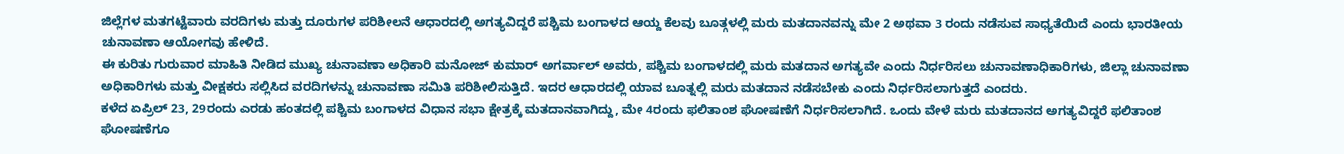ಜಿಲ್ಲೆಗಳ ಮತಗಟ್ಟೆವಾರು ವರದಿಗಳು ಮತ್ತು ದೂರುಗಳ ಪರಿಶೀಲನೆ ಆಧಾರದಲ್ಲಿ ಅಗತ್ಯವಿದ್ದರೆ ಪಶ್ಚಿಮ ಬಂಗಾಳದ ಆಯ್ದ ಕೆಲವು ಬೂತ್ಗಳಲ್ಲಿ ಮರು ಮತದಾನವನ್ನು ಮೇ 2 ಅಥವಾ 3 ರಂದು ನಡೆಸುವ ಸಾಧ್ಯತೆಯಿದೆ ಎಂದು ಭಾರತೀಯ ಚುನಾವಣಾ ಆಯೋಗವು ಹೇಳಿದೆ.
ಈ ಕುರಿತು ಗುರುವಾರ ಮಾಹಿತಿ ನೀಡಿದ ಮುಖ್ಯ ಚುನಾವಣಾ ಅಧಿಕಾರಿ ಮನೋಜ್ ಕುಮಾರ್ ಅಗರ್ವಾಲ್ ಅವರು, ಪಶ್ಚಿಮ ಬಂಗಾಳದಲ್ಲಿ ಮರು ಮತದಾನ ಅಗತ್ಯವೇ ಎಂದು ನಿರ್ಧರಿಸಲು ಚುನಾವಣಾಧಿಕಾರಿಗಳು, ಜಿಲ್ಲಾ ಚುನಾವಣಾ ಅಧಿಕಾರಿಗಳು ಮತ್ತು ವೀಕ್ಷಕರು ಸಲ್ಲಿಸಿದ ವರದಿಗಳನ್ನು ಚುನಾವಣಾ ಸಮಿತಿ ಪರಿಶೀಲಿಸುತ್ತಿದೆ. ಇದರ ಆಧಾರದಲ್ಲಿ ಯಾವ ಬೂತ್ನಲ್ಲಿ ಮರು ಮತದಾನ ನಡೆಸಬೇಕು ಎಂದು ನಿರ್ಧರಿಸಲಾಗುತ್ತದೆ ಎಂದರು.
ಕಳೆದ ಏಪ್ರಿಲ್ 23, 29ರಂದು ಎರಡು ಹಂತದಲ್ಲಿ ಪಶ್ಚಿಮ ಬಂಗಾಳದ ವಿಧಾನ ಸಭಾ ಕ್ಷೇತ್ರಕ್ಕೆ ಮತದಾನವಾಗಿದ್ದು, ಮೇ 4ರಂದು ಫಲಿತಾಂಶ ಘೋಷಣೆಗೆ ನಿರ್ಧರಿಸಲಾಗಿದೆ. ಒಂದು ವೇಳೆ ಮರು ಮತದಾನದ ಅಗತ್ಯವಿದ್ದರೆ ಫಲಿತಾಂಶ ಘೋಷಣೆಗೂ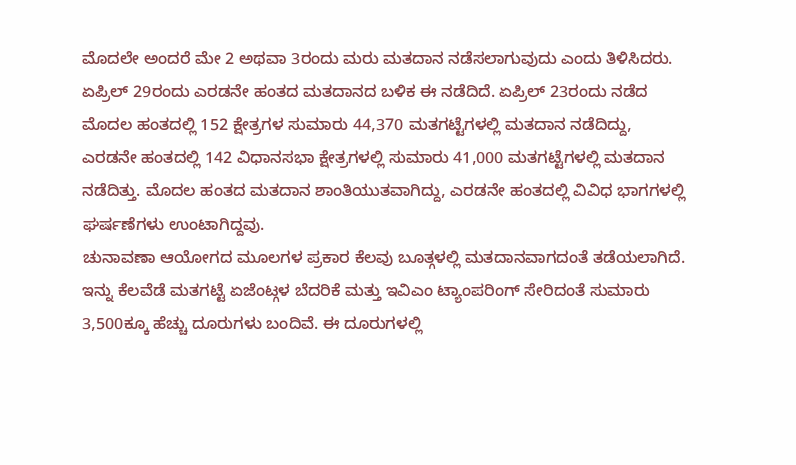ಮೊದಲೇ ಅಂದರೆ ಮೇ 2 ಅಥವಾ 3ರಂದು ಮರು ಮತದಾನ ನಡೆಸಲಾಗುವುದು ಎಂದು ತಿಳಿಸಿದರು.
ಏಪ್ರಿಲ್ 29ರಂದು ಎರಡನೇ ಹಂತದ ಮತದಾನದ ಬಳಿಕ ಈ ನಡೆದಿದೆ. ಏಪ್ರಿಲ್ 23ರಂದು ನಡೆದ ಮೊದಲ ಹಂತದಲ್ಲಿ 152 ಕ್ಷೇತ್ರಗಳ ಸುಮಾರು 44,370 ಮತಗಟ್ಟೆಗಳಲ್ಲಿ ಮತದಾನ ನಡೆದಿದ್ದು, ಎರಡನೇ ಹಂತದಲ್ಲಿ 142 ವಿಧಾನಸಭಾ ಕ್ಷೇತ್ರಗಳಲ್ಲಿ ಸುಮಾರು 41,000 ಮತಗಟ್ಟೆಗಳಲ್ಲಿ ಮತದಾನ ನಡೆದಿತ್ತು. ಮೊದಲ ಹಂತದ ಮತದಾನ ಶಾಂತಿಯುತವಾಗಿದ್ದು, ಎರಡನೇ ಹಂತದಲ್ಲಿ ವಿವಿಧ ಭಾಗಗಳಲ್ಲಿ ಘರ್ಷಣೆಗಳು ಉಂಟಾಗಿದ್ದವು.
ಚುನಾವಣಾ ಆಯೋಗದ ಮೂಲಗಳ ಪ್ರಕಾರ ಕೆಲವು ಬೂತ್ಗಳಲ್ಲಿ ಮತದಾನವಾಗದಂತೆ ತಡೆಯಲಾಗಿದೆ. ಇನ್ನು ಕೆಲವೆಡೆ ಮತಗಟ್ಟೆ ಏಜೆಂಟ್ಗಳ ಬೆದರಿಕೆ ಮತ್ತು ಇವಿಎಂ ಟ್ಯಾಂಪರಿಂಗ್ ಸೇರಿದಂತೆ ಸುಮಾರು 3,500ಕ್ಕೂ ಹೆಚ್ಚು ದೂರುಗಳು ಬಂದಿವೆ. ಈ ದೂರುಗಳಲ್ಲಿ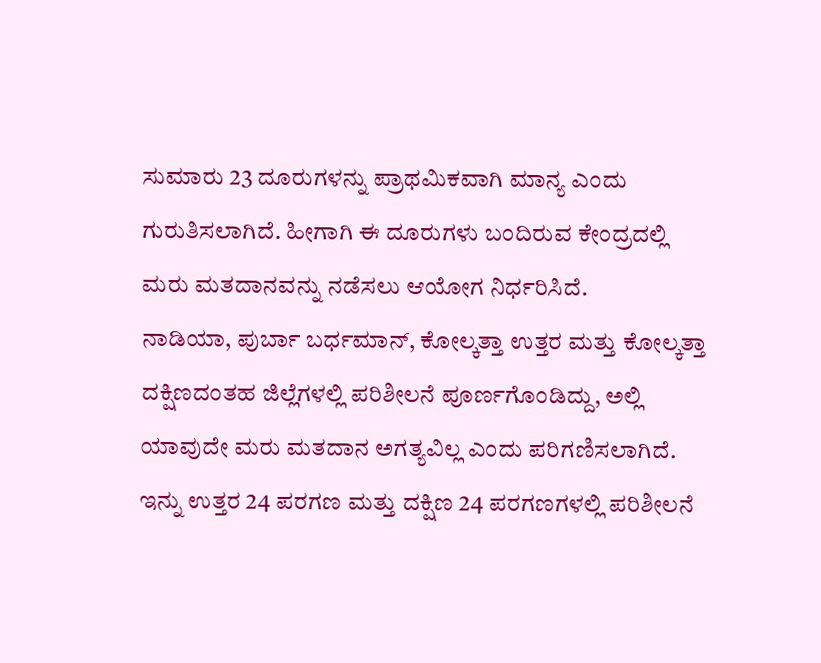ಸುಮಾರು 23 ದೂರುಗಳನ್ನು ಪ್ರಾಥಮಿಕವಾಗಿ ಮಾನ್ಯ ಎಂದು ಗುರುತಿಸಲಾಗಿದೆ. ಹೀಗಾಗಿ ಈ ದೂರುಗಳು ಬಂದಿರುವ ಕೇಂದ್ರದಲ್ಲಿ ಮರು ಮತದಾನವನ್ನು ನಡೆಸಲು ಆಯೋಗ ನಿರ್ಧರಿಸಿದೆ.
ನಾಡಿಯಾ, ಪುರ್ಬಾ ಬರ್ಧಮಾನ್, ಕೋಲ್ಕತ್ತಾ ಉತ್ತರ ಮತ್ತು ಕೋಲ್ಕತ್ತಾ ದಕ್ಷಿಣದಂತಹ ಜಿಲ್ಲೆಗಳಲ್ಲಿ ಪರಿಶೀಲನೆ ಪೂರ್ಣಗೊಂಡಿದ್ದು, ಅಲ್ಲಿ ಯಾವುದೇ ಮರು ಮತದಾನ ಅಗತ್ಯವಿಲ್ಲ ಎಂದು ಪರಿಗಣಿಸಲಾಗಿದೆ. ಇನ್ನು ಉತ್ತರ 24 ಪರಗಣ ಮತ್ತು ದಕ್ಷಿಣ 24 ಪರಗಣಗಳಲ್ಲಿ ಪರಿಶೀಲನೆ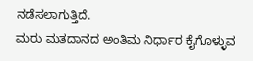ನಡೆಸಲಾಗುತ್ತಿದೆ.
ಮರು ಮತದಾನದ ಅಂತಿಮ ನಿರ್ಧಾರ ಕೈಗೊಳ್ಳುವ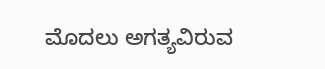ಮೊದಲು ಅಗತ್ಯವಿರುವ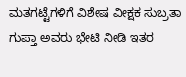ಮತಗಟ್ಟೆಗಳಿಗೆ ವಿಶೇಷ ವೀಕ್ಷಕ ಸುಬ್ರತಾ ಗುಪ್ತಾ ಅವರು ಭೇಟಿ ನೀಡಿ ಇತರ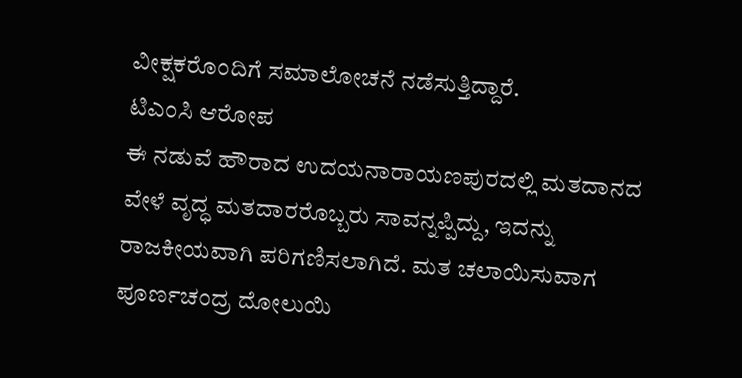ವೀಕ್ಷಕರೊಂದಿಗೆ ಸಮಾಲೋಚನೆ ನಡೆಸುತ್ತಿದ್ದಾರೆ.
ಟಿಎಂಸಿ ಆರೋಪ
ಈ ನಡುವೆ ಹೌರಾದ ಉದಯನಾರಾಯಣಪುರದಲ್ಲಿ ಮತದಾನದ ವೇಳೆ ವೃದ್ಧ ಮತದಾರರೊಬ್ಬರು ಸಾವನ್ನಪ್ಪಿದ್ದು, ಇದನ್ನು ರಾಜಕೀಯವಾಗಿ ಪರಿಗಣಿಸಲಾಗಿದೆ. ಮತ ಚಲಾಯಿಸುವಾಗ ಪೂರ್ಣಚಂದ್ರ ದೋಲುಯಿ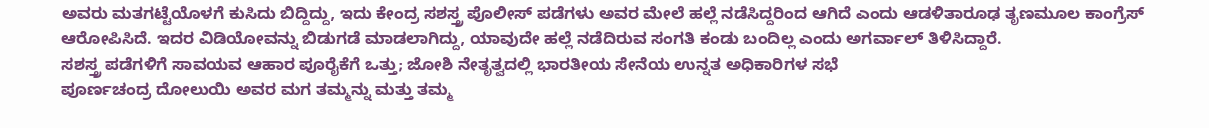ಅವರು ಮತಗಟ್ಟೆಯೊಳಗೆ ಕುಸಿದು ಬಿದ್ದಿದ್ದು, ಇದು ಕೇಂದ್ರ ಸಶಸ್ತ್ರ ಪೊಲೀಸ್ ಪಡೆಗಳು ಅವರ ಮೇಲೆ ಹಲ್ಲೆ ನಡೆಸಿದ್ದರಿಂದ ಆಗಿದೆ ಎಂದು ಆಡಳಿತಾರೂಢ ತೃಣಮೂಲ ಕಾಂಗ್ರೆಸ್ ಆರೋಪಿಸಿದೆ. ಇದರ ವಿಡಿಯೋವನ್ನು ಬಿಡುಗಡೆ ಮಾಡಲಾಗಿದ್ದು, ಯಾವುದೇ ಹಲ್ಲೆ ನಡೆದಿರುವ ಸಂಗತಿ ಕಂಡು ಬಂದಿಲ್ಲ ಎಂದು ಅಗರ್ವಾಲ್ ತಿಳಿಸಿದ್ದಾರೆ.
ಸಶಸ್ತ್ರ ಪಡೆಗಳಿಗೆ ಸಾವಯವ ಆಹಾರ ಪೂರೈಕೆಗೆ ಒತ್ತು; ಜೋಶಿ ನೇತೃತ್ವದಲ್ಲಿ ಭಾರತೀಯ ಸೇನೆಯ ಉನ್ನತ ಅಧಿಕಾರಿಗಳ ಸಭೆ
ಪೂರ್ಣಚಂದ್ರ ದೋಲುಯಿ ಅವರ ಮಗ ತಮ್ಮನ್ನು ಮತ್ತು ತಮ್ಮ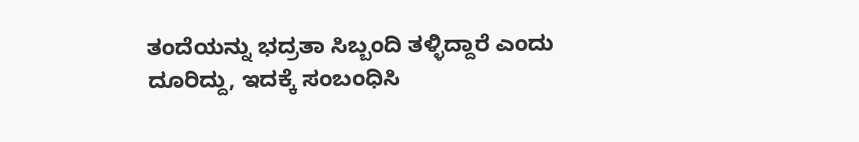ತಂದೆಯನ್ನು ಭದ್ರತಾ ಸಿಬ್ಬಂದಿ ತಳ್ಳಿದ್ದಾರೆ ಎಂದು ದೂರಿದ್ದು, ಇದಕ್ಕೆ ಸಂಬಂಧಿಸಿ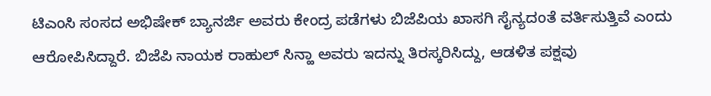ಟಿಎಂಸಿ ಸಂಸದ ಅಭಿಷೇಕ್ ಬ್ಯಾನರ್ಜಿ ಅವರು ಕೇಂದ್ರ ಪಡೆಗಳು ಬಿಜೆಪಿಯ ಖಾಸಗಿ ಸೈನ್ಯದಂತೆ ವರ್ತಿಸುತ್ತಿವೆ ಎಂದು ಆರೋಪಿಸಿದ್ದಾರೆ. ಬಿಜೆಪಿ ನಾಯಕ ರಾಹುಲ್ ಸಿನ್ಹಾ ಅವರು ಇದನ್ನು ತಿರಸ್ಕರಿಸಿದ್ದು, ಆಡಳಿತ ಪಕ್ಷವು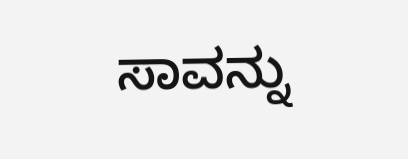ಸಾವನ್ನು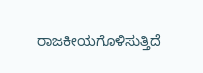ರಾಜಕೀಯಗೊಳಿಸುತ್ತಿದೆ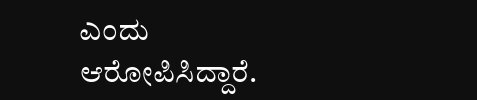ಎಂದು ಆರೋಪಿಸಿದ್ದಾರೆ.